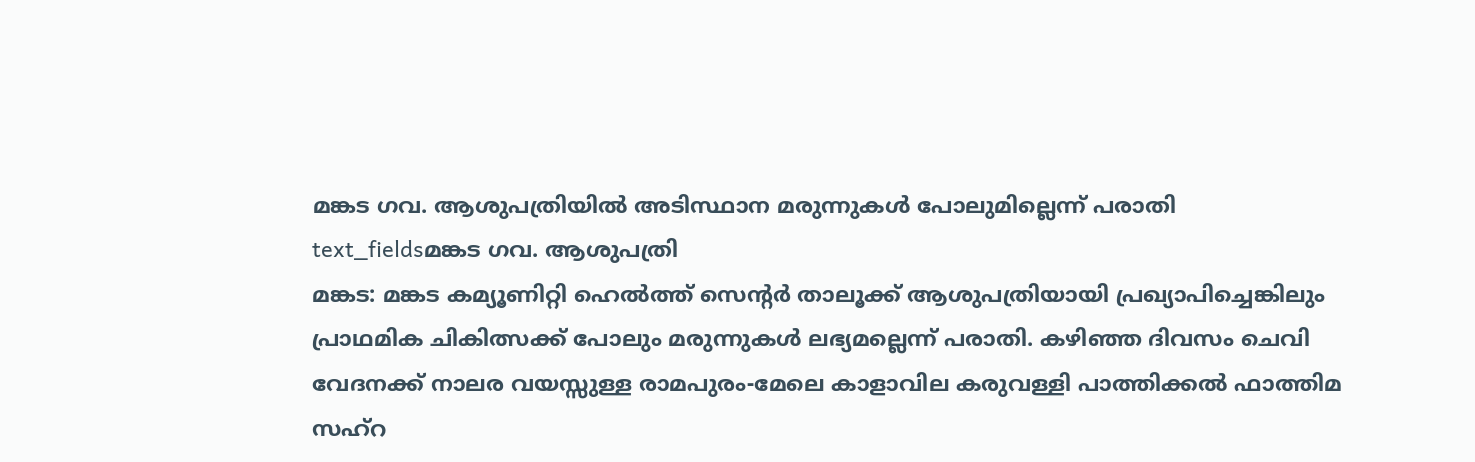മങ്കട ഗവ. ആശുപത്രിയിൽ അടിസ്ഥാന മരുന്നുകൾ പോലുമില്ലെന്ന് പരാതി
text_fieldsമങ്കട ഗവ. ആശുപത്രി
മങ്കട: മങ്കട കമ്യൂണിറ്റി ഹെൽത്ത് സെന്റർ താലൂക്ക് ആശുപത്രിയായി പ്രഖ്യാപിച്ചെങ്കിലും പ്രാഥമിക ചികിത്സക്ക് പോലും മരുന്നുകൾ ലഭ്യമല്ലെന്ന് പരാതി. കഴിഞ്ഞ ദിവസം ചെവി വേദനക്ക് നാലര വയസ്സുള്ള രാമപുരം-മേലെ കാളാവില കരുവള്ളി പാത്തിക്കൽ ഫാത്തിമ സഹ്റ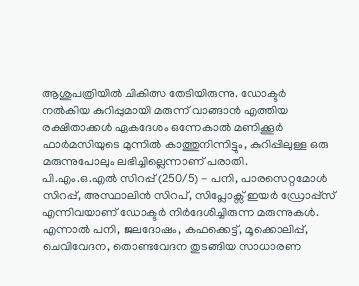ആശുപത്രിയിൽ ചികിത്സ തേടിയിരുന്നു. ഡോക്ടർ നൽകിയ കുറിപ്പുമായി മരുന്ന് വാങ്ങാൻ എത്തിയ രക്ഷിതാക്കൾ ഏകദേശം ഒന്നേകാൽ മണിക്കൂർ ഫാർമസിയുടെ മുന്നിൽ കാത്തുനിന്നിട്ടും, കുറിപ്പിലുള്ള ഒരു മരുന്നുപോലും ലഭിച്ചില്ലെന്നാണ് പരാതി.
പി.എം.ഒ.എൽ സിറപ്പ് (250/5) - പനി, പാരസെറ്റമോൾ സിറപ്പ്, അസ്ഥാലിൻ സിറപ്, സിപ്ലോക്സ് ഇയർ ഡ്രോപ്പ്സ് എന്നിവയാണ് ഡോക്ടർ നിർദേശിച്ചിരുന്ന മരുന്നുകൾ.
എന്നാൽ പനി, ജലദോഷം, കഫക്കെട്ട്, മൂക്കൊലിപ്പ്, ചെവിവേദന, തൊണ്ടവേദന തുടങ്ങിയ സാധാരണ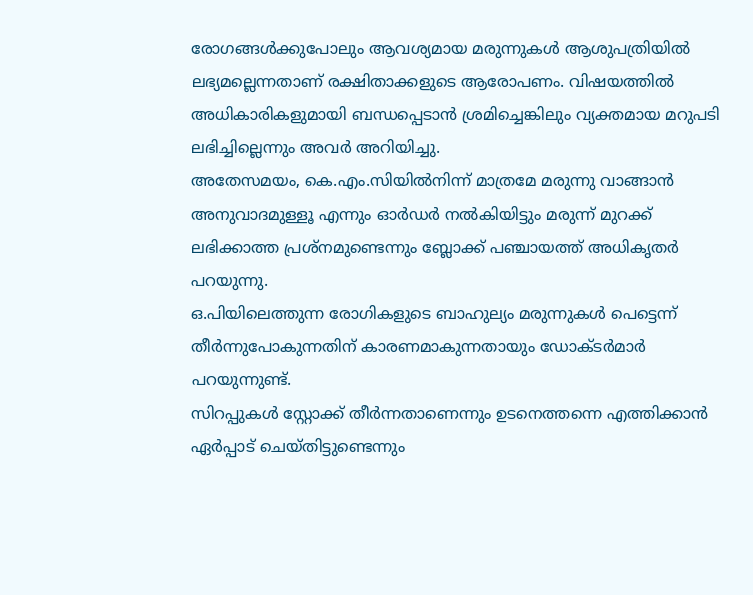രോഗങ്ങൾക്കുപോലും ആവശ്യമായ മരുന്നുകൾ ആശുപത്രിയിൽ ലഭ്യമല്ലെന്നതാണ് രക്ഷിതാക്കളുടെ ആരോപണം. വിഷയത്തിൽ അധികാരികളുമായി ബന്ധപ്പെടാൻ ശ്രമിച്ചെങ്കിലും വ്യക്തമായ മറുപടി ലഭിച്ചില്ലെന്നും അവർ അറിയിച്ചു.
അതേസമയം, കെ.എം.സിയിൽനിന്ന് മാത്രമേ മരുന്നു വാങ്ങാൻ അനുവാദമുള്ളൂ എന്നും ഓർഡർ നൽകിയിട്ടും മരുന്ന് മുറക്ക് ലഭിക്കാത്ത പ്രശ്നമുണ്ടെന്നും ബ്ലോക്ക് പഞ്ചായത്ത് അധികൃതർ പറയുന്നു.
ഒ.പിയിലെത്തുന്ന രോഗികളുടെ ബാഹുല്യം മരുന്നുകൾ പെട്ടെന്ന് തീർന്നുപോകുന്നതിന് കാരണമാകുന്നതായും ഡോക്ടർമാർ പറയുന്നുണ്ട്.
സിറപ്പുകൾ സ്റ്റോക്ക് തീർന്നതാണെന്നും ഉടനെത്തന്നെ എത്തിക്കാൻ ഏർപ്പാട് ചെയ്തിട്ടുണ്ടെന്നും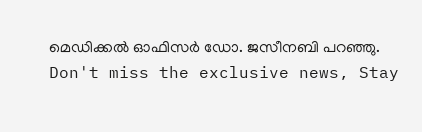മെഡിക്കൽ ഓഫിസർ ഡോ. ജസീനബി പറഞ്ഞു.
Don't miss the exclusive news, Stay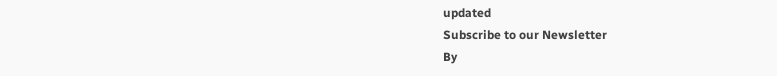updated
Subscribe to our Newsletter
By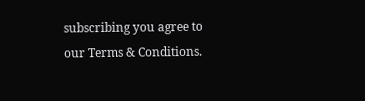subscribing you agree to our Terms & Conditions.